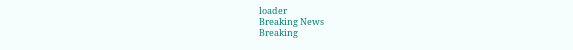loader
Breaking News
Breaking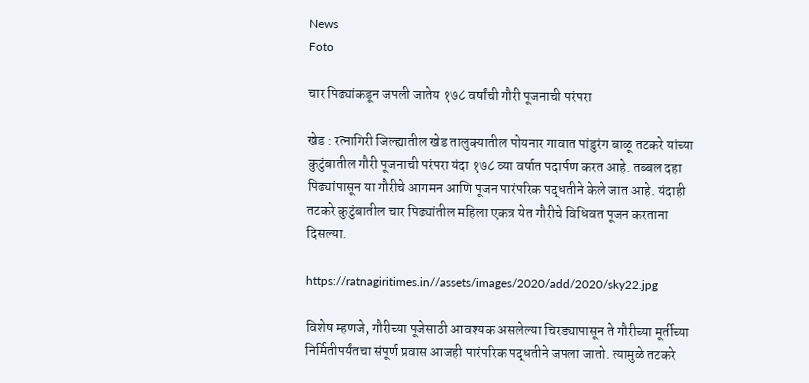News
Foto

चार पिढ्यांकडून जपली जातेय १७८ वर्षांची गौरी पूजनाची परंपरा

खेड : रत्नागिरी जिल्ह्यातील खेड तालुक्यातील पोयनार गावात पांडुरंग बाळू तटकरे यांच्या कुटुंबातील गौरी पूजनाची परंपरा यंदा १७८ व्या वर्षात पदार्पण करत आहे. तब्बल दहा पिढ्यांपासून या गौरीचे आगमन आणि पूजन पारंपरिक पद्धतीने केले जात आहे. यंदाही तटकरे कुटुंबातील चार पिढ्यांतील महिला एकत्र येत गौरीचे विधिवत पूजन करताना दिसल्या.

https://ratnagiritimes.in//assets/images/2020/add/2020/sky22.jpg

विशेष म्हणजे, गौरीच्या पूजेसाठी आवश्यक असलेल्या चिरड्यापासून ते गौरीच्या मूर्तीच्या निर्मितीपर्यंतचा संपूर्ण प्रवास आजही पारंपरिक पद्धतीने जपला जातो. त्यामुळे तटकरे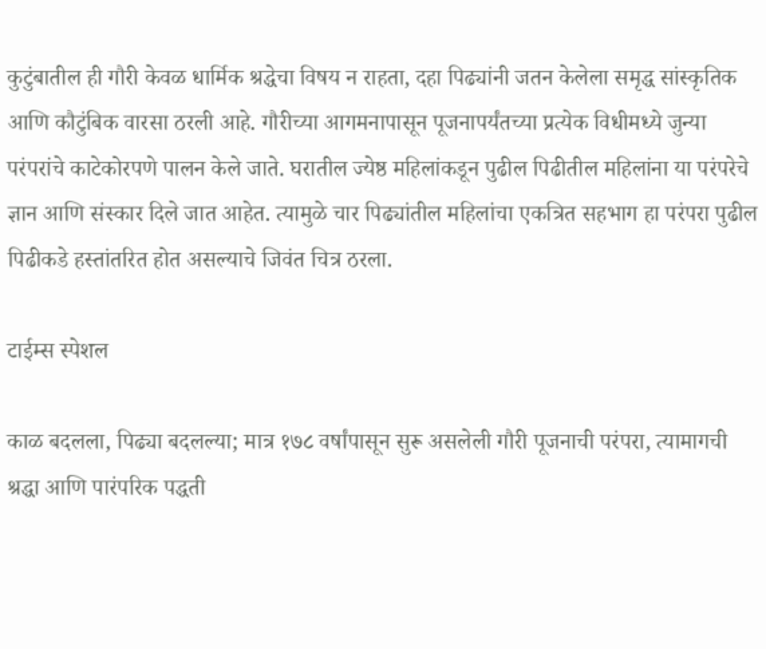कुटुंबातील ही गौरी केवळ धार्मिक श्रद्धेचा विषय न राहता, दहा पिढ्यांनी जतन केलेला समृद्ध सांस्कृतिक आणि कौटुंबिक वारसा ठरली आहे. गौरीच्या आगमनापासून पूजनापर्यंतच्या प्रत्येक विधीमध्ये जुन्या परंपरांचे काटेकोरपणे पालन केले जाते. घरातील ज्येष्ठ महिलांकडून पुढील पिढीतील महिलांना या परंपरेचे ज्ञान आणि संस्कार दिले जात आहेत. त्यामुळे चार पिढ्यांतील महिलांचा एकत्रित सहभाग हा परंपरा पुढील पिढीकडे हस्तांतरित होत असल्याचे जिवंत चित्र ठरला.

टाईम्स स्पेशल

काळ बदलला, पिढ्या बदलल्या; मात्र १७८ वर्षांपासून सुरू असलेली गौरी पूजनाची परंपरा, त्यामागची श्रद्धा आणि पारंपरिक पद्धती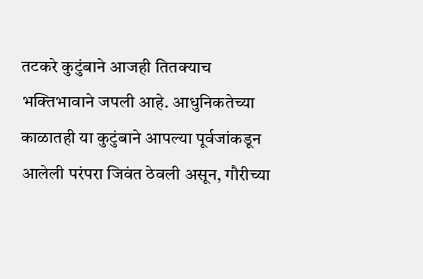तटकरे कुटुंबाने आजही तितक्याच भक्तिभावाने जपली आहे. आधुनिकतेच्या काळातही या कुटुंबाने आपल्या पूर्वजांकडून आलेली परंपरा जिवंत ठेवली असून, गौरीच्या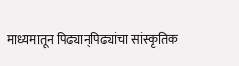माध्यमातून पिढ्यान्‌पिढ्यांचा सांस्कृतिक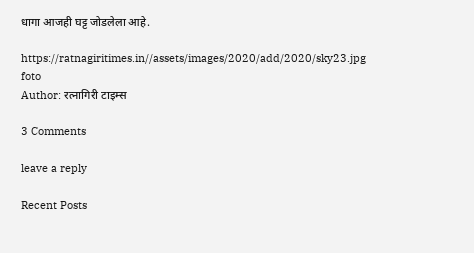धागा आजही घट्ट जोडलेला आहे.

https://ratnagiritimes.in//assets/images/2020/add/2020/sky23.jpg
foto
Author: रत्नागिरी टाइम्स

3 Comments

leave a reply

Recent Posts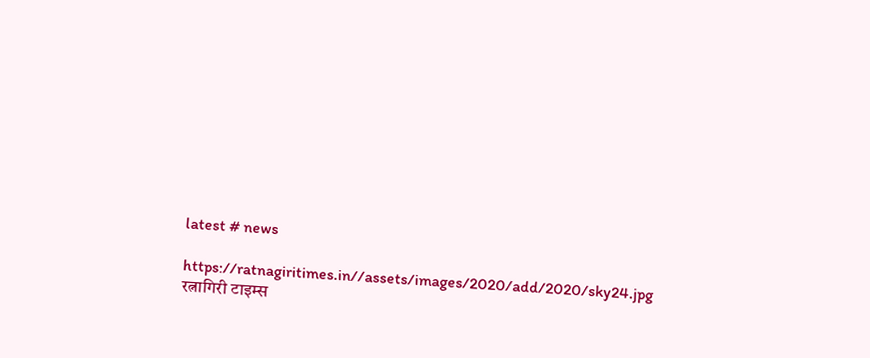latest # news

https://ratnagiritimes.in//assets/images/2020/add/2020/sky24.jpg
रत्नागिरी टाइम्स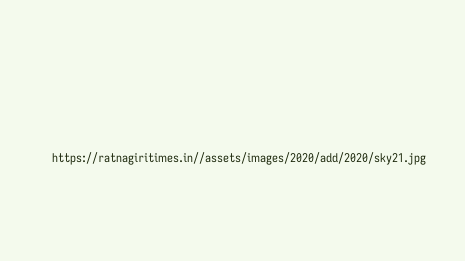https://ratnagiritimes.in//assets/images/2020/add/2020/sky21.jpg